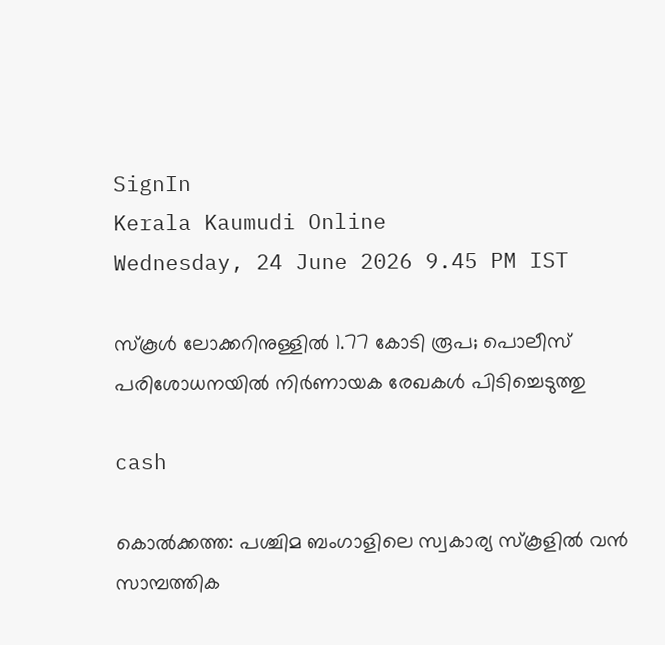SignIn
Kerala Kaumudi Online
Wednesday, 24 June 2026 9.45 PM IST

സ്‌കൂൾ ലോക്കറിനുള്ളിൽ 1.77 കോടി രൂപ; പൊലീസ് പരിശോധനയിൽ നിർണായക രേഖകൾ പിടിച്ചെടുത്തു

cash

കൊൽക്കത്ത: പശ്ചിമ ബംഗാളിലെ സ്വകാര്യ സ്‌കൂളിൽ വൻ സാമ്പത്തിക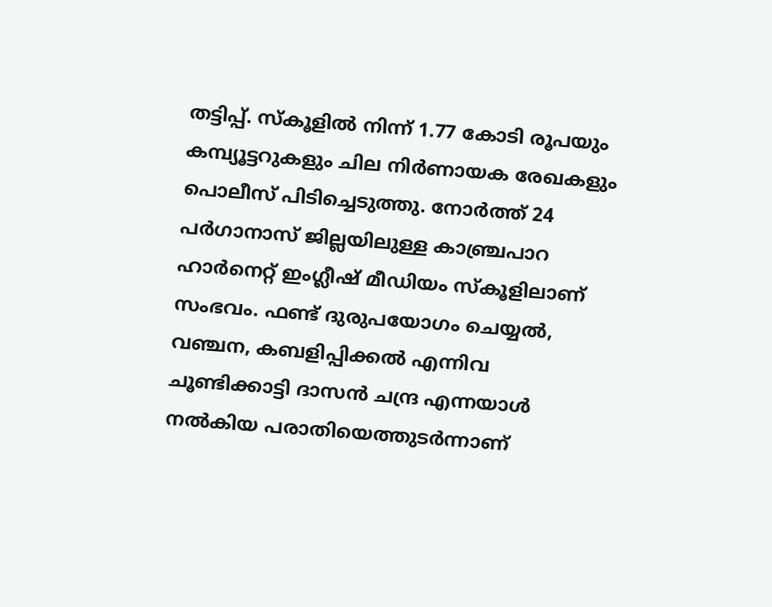തട്ടിപ്പ്. സ്‌കൂളിൽ നിന്ന് 1.77 കോടി രൂപയും കമ്പ്യൂട്ടറുകളും ചില നിർണായക രേഖകളും പൊലീസ് പിടിച്ചെടുത്തു. നോർത്ത് 24 പർഗാനാസ് ജില്ലയിലുള്ള കാഞ്ച്രപാറ ഹാർനെറ്റ് ഇംഗ്ലീഷ് മീഡിയം സ്‌കൂളിലാണ് സംഭവം. ഫണ്ട് ദുരുപയോഗം ചെയ്യൽ, വഞ്ചന, കബളിപ്പിക്കൽ എന്നിവ ചൂണ്ടിക്കാട്ടി ദാസൻ ചന്ദ്ര എന്നയാൾ നൽകിയ പരാതിയെത്തുടർന്നാണ്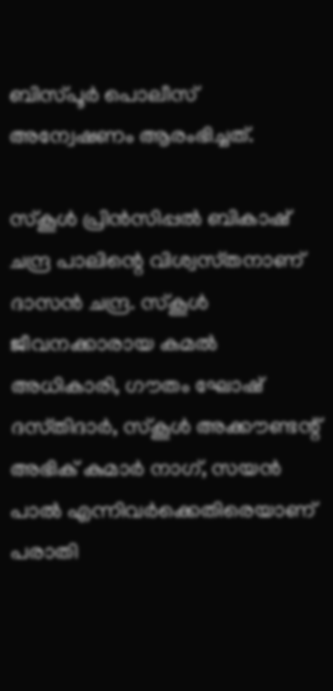ബിസ്‌പൂർ പൊലീസ് അന്വേഷണം ആരംഭിച്ചത്.

സ്‌കൂൾ പ്രിൻസിപ്പൽ ബികാഷ് ചന്ദ്ര പാലിന്റെ വിശ്വസ്‌തനാണ് ദാസൻ ചന്ദ്ര. സ്‌കൂൾ ജീവനക്കാരായ കമൽ അധികാരി, ഗൗതം ഘോഷ് ദസ്‌തിദാർ, സ്‌കൂൾ അക്കൗണ്ടന്റ് അഭിക് കുമാർ നാഗ്, സയൻ പാൽ എന്നിവർക്കെതിരെയാണ് പരാതി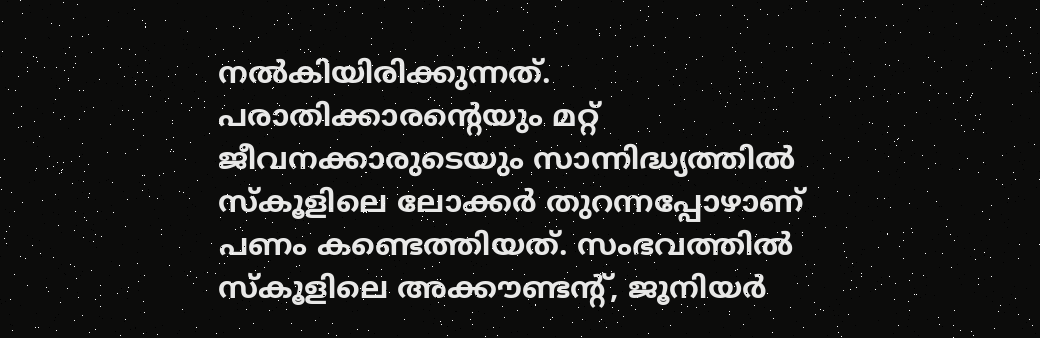നൽകിയിരിക്കുന്നത്. പരാതിക്കാരന്റെയും മറ്റ് ജീവനക്കാരുടെയും സാന്നിദ്ധ്യത്തിൽ സ്‌കൂളിലെ ലോക്കർ തുറന്നപ്പോഴാണ് പണം കണ്ടെത്തിയത്. സംഭവത്തിൽ സ്‌കൂളിലെ അക്കൗണ്ടന്റ്, ജൂനിയർ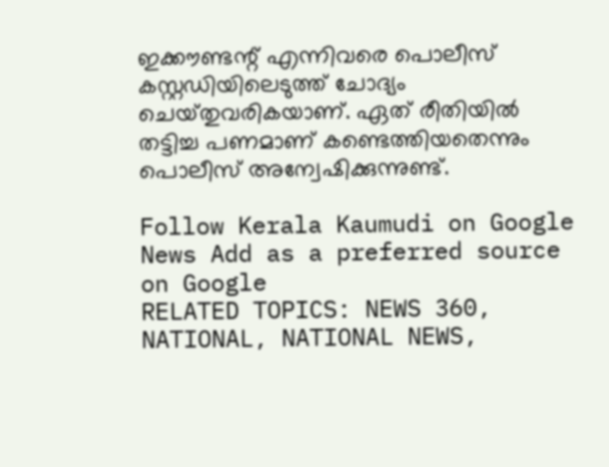ഇക്കൗണ്ടന്റ് എന്നിവരെ പൊലീസ് കസ്റ്റഡിയിലെടുത്ത് ചോദ്യം ചെയ്‌തുവരികയാണ്. ഏത് രീതിയിൽ തട്ടിച്ച പണമാണ് കണ്ടെത്തിയതെന്നും പൊലീസ് അന്വേഷിക്കുന്നുണ്ട്.

Follow Kerala Kaumudi on Google News Add as a preferred source on Google
RELATED TOPICS: NEWS 360, NATIONAL, NATIONAL NEWS,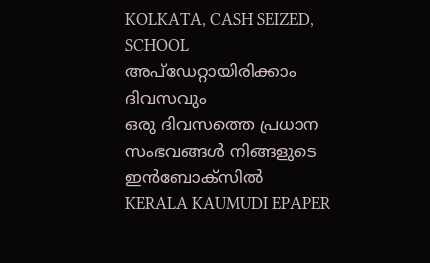KOLKATA, CASH SEIZED, SCHOOL
അപ്ഡേറ്റായിരിക്കാം ദിവസവും
ഒരു ദിവസത്തെ പ്രധാന സംഭവങ്ങൾ നിങ്ങളുടെ ഇൻബോക്സിൽ
KERALA KAUMUDI EPAPER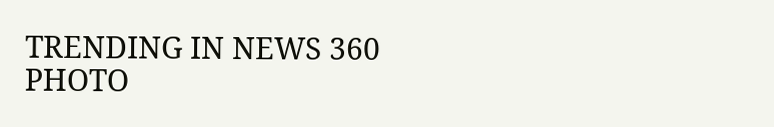TRENDING IN NEWS 360
PHOTO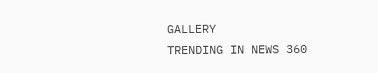GALLERY
TRENDING IN NEWS 360